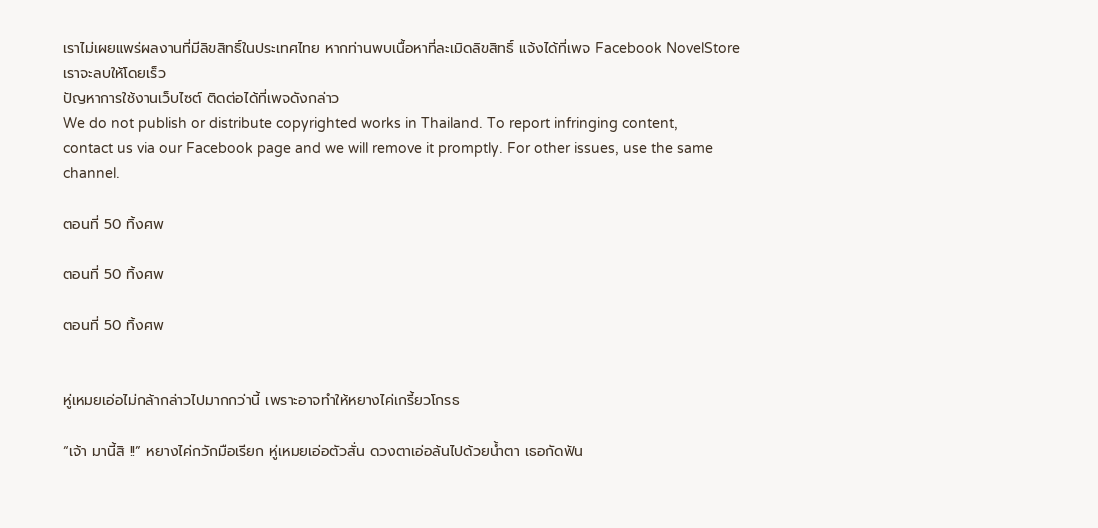เราไม่เผยแพร่ผลงานที่มีลิขสิทธิ์ในประเทศไทย หากท่านพบเนื้อหาที่ละเมิดลิขสิทธิ์ แจ้งได้ที่เพจ Facebook NovelStore เราจะลบให้โดยเร็ว
ปัญหาการใช้งานเว็บไซต์ ติดต่อได้ที่เพจดังกล่าว
We do not publish or distribute copyrighted works in Thailand. To report infringing content, contact us via our Facebook page and we will remove it promptly. For other issues, use the same channel.

ตอนที่ 50 ทิ้งศพ

ตอนที่ 50 ทิ้งศพ

ตอนที่ 50 ทิ้งศพ


หู่เหมยเอ่อไม่กล้ากล่าวไปมากกว่านี้ เพราะอาจทำให้หยางไค่เกรี้ยวโกรธ

“เจ้า มานี้สิ !!” หยางไค่กวักมือเรียก หู่เหมยเอ่อตัวสั่น ดวงตาเอ่อล้นไปด้วยน้ำตา เธอกัดฟัน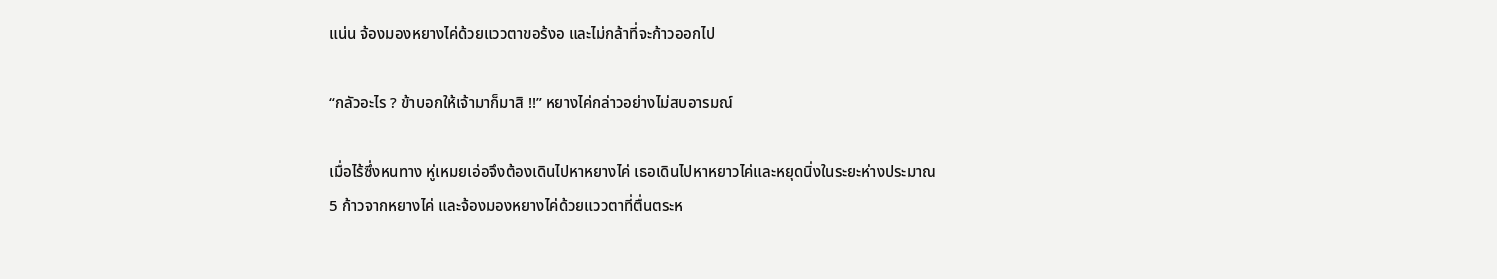แน่น จ้องมองหยางไค่ด้วยแววตาขอร้งอ และไม่กล้าที่จะก้าวออกไป

“กลัวอะไร ? ข้าบอกให้เจ้ามาก็มาสิ !!” หยางไค่กล่าวอย่างไม่สบอารมณ์

เมื่อไร้ซึ่งหนทาง หู่เหมยเอ่อจึงต้องเดินไปหาหยางไค่ เธอเดินไปหาหยาวไค่และหยุดนิ่งในระยะห่างประมาณ 5 ก้าวจากหยางไค่ และจ้องมองหยางไค่ด้วยแววตาที่ตื่นตระห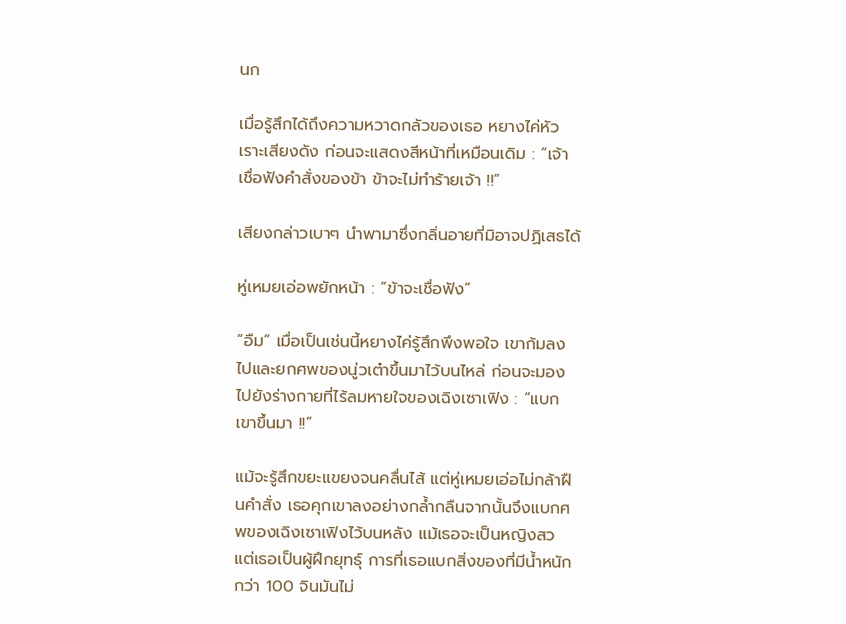นก

เมื่อรู้สึกได้ถึงความหวาดกลัวของเธอ หยางไค่หัวเราะเสียงดัง ก่อนจะแสดงสีหน้าที่เหมือนเดิม : “เจ้าเชื่อฟังคำสั่งของข้า ข้าจะไม่ทำร้ายเจ้า !!”

เสียงกล่าวเบาๆ นำพามาซึ่งกลิ่นอายที่มิอาจปฏิเสธได้

หู่เหมยเอ่อพยักหน้า : “ข้าจะเชื่อฟัง”

“อืม” เมื่อเป็นเช่นนี้หยางไค่รู้สึกพึงพอใจ เขาก้มลงไปและยกศพของนู่วเต๋าขึ้นมาไว้บนไหล่ ก่อนจะมองไปยังร่างกายที่ไร้ลมหายใจของเฉิงเซาเฟิง : “แบกเขาขึ้นมา !!”

แม้จะรู้สึกขยะแขยงจนคลื่นไส้ แต่หู่เหมยเอ่อไม่กล้าฝืนคำสั่ง เธอคุกเขาลงอย่างกล้ำกลืนจากนั้นจึงแบกศพของเฉิงเซาเฟิงไว้บนหลัง แม้เธอจะเป็นหญิงสว แต่เธอเป็นผู้ฝึกยุทธุ์ การที่เธอแบกสิ่งของที่มีน้ำหนักกว่า 100 จินมันไม่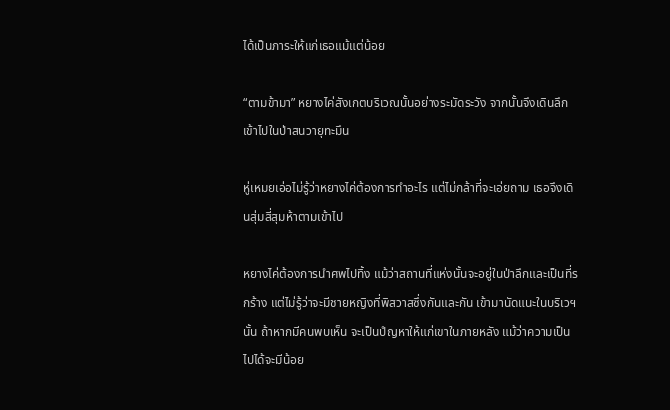ได้เป็นภาระให้แก่เธอแม้แต่น้อย

“ตามข้ามา” หยางไค่สังเกตบริเวณนั้นอย่างระมัดระวัง จากนั้นจึงเดินลึกเข้าไปในป่าสนวายุทะมึน

หู่เหมยเอ่อไม่รู้ว่าหยางไค่ต้องการทำอะไร แต่ไม่กล้าที่จะเอ่ยถาม เธอจึงเดินสุ่มสี่สุมห้าตามเข้าไป

หยางไค่ต้องการนำศพไปทิ้ง แม้ว่าสถานที่แห่งนั้นจะอยู่ในป่าลึกและเป็นที่รกร้าง แต่ไม่รู้ว่าจะมีชายหญิงที่พิสวาสซึ่งกันและกัน เข้ามานัดแนะในบริเวฯนั้น ถ้าหากมีคนพบเห็น จะเป็นปํญหาให้แก่เขาในภายหลัง แม้ว่าความเป็นไปได้จะมีน้อย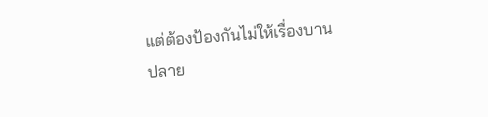แต่ต้องป้องกันไม่ให้เรื่องบานปลาย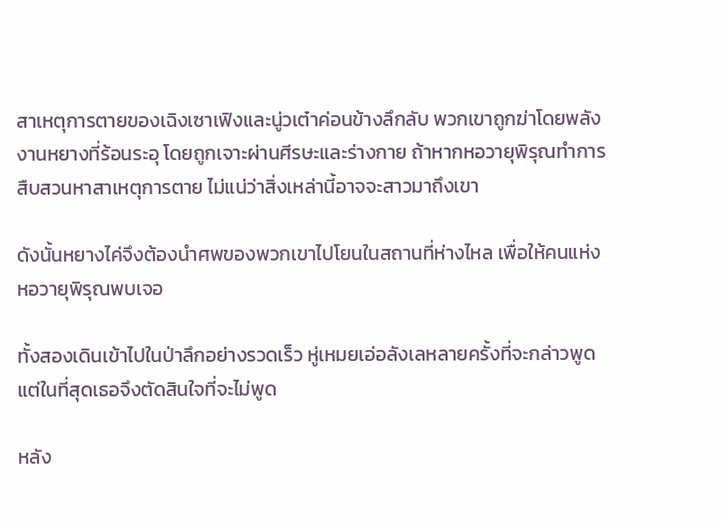สาเหตุการตายของเฉิงเซาเฟิงและนู่วเต๋าค่อนข้างลึกลับ พวกเขาถูกฆ่าโดยพลังงานหยางที่ร้อนระอุ โดยถูกเจาะผ่านศีรษะและร่างกาย ถ้าหากหอวายุพิรุณทำการสืบสวนหาสาเหตุการตาย ไม่แน่ว่าสิ่งเหล่านี้อาจจะสาวมาถึงเขา

ดังนั้นหยางไค่จึงต้องนำศพของพวกเขาไปโยนในสถานที่ห่างไหล เพื่อให้คนแห่งหอวายุพิรุณพบเจอ

ทั้งสองเดินเข้าไปในป่าลึกอย่างรวดเร็ว หู่เหมยเอ่อลังเลหลายครั้งที่จะกล่าวพูด แต่ในที่สุดเธอจึงตัดสินใจที่จะไม่พูด

หลัง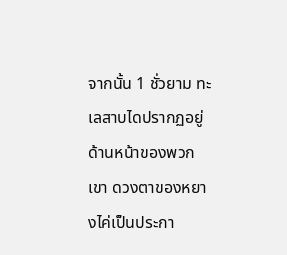จากนั้น 1 ชั่วยาม ทะเลสาบไดปรากฏอยู่ด้านหน้าของพวกเขา ดวงตาของหยางไค่เป็นประกา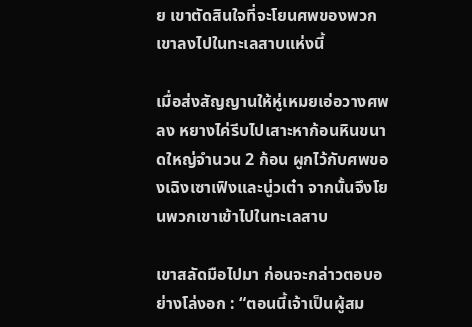ย เขาตัดสินใจที่จะโยนศพของพวกเขาลงไปในทะเลสาบแห่งนี้

เมื่อส่งสัญญานให้หู่เหมยเอ่อวางศพลง หยางไค่รีบไปเสาะหาก้อนหินขนาดใหญ่จำนวน 2 ก้อน ผูกไว้กับศพของเฉิงเซาเฟิงและนู่วเต๋า จากนั้นจึงโยนพวกเขาเข้าไปในทะเลสาบ

เขาสลัดมือไปมา ก่อนจะกล่าวตอบอย่างโล่งอก : “ตอนนี้เจ้าเป็นผู้สม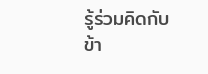รู้ร่วมคิดกับข้า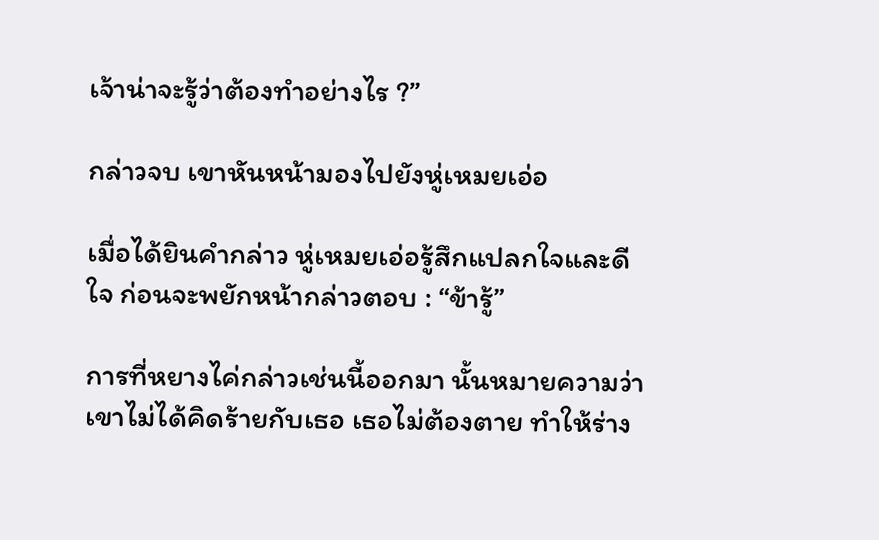เจ้าน่าจะรู้ว่าต้องทำอย่างไร ?”

กล่าวจบ เขาหันหน้ามองไปยังหู่เหมยเอ่อ

เมื่อได้ยินคำกล่าว หู่เหมยเอ่อรู้สึกแปลกใจและดีใจ ก่อนจะพยักหน้ากล่าวตอบ : “ข้ารู้”

การที่หยางไค่กล่าวเช่นนี้ออกมา นั้นหมายความว่าเขาไม่ได้คิดร้ายกับเธอ เธอไม่ต้องตาย ทำให้ร่าง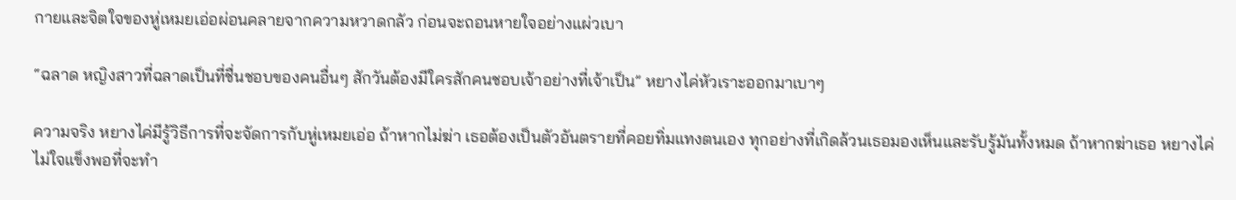กายและจิตใจของหู่เหมยเอ่อผ่อนคลายจากความหวาดกลัว ก่อนจะถอนหายใจอย่างแผ่วเบา

“ฉลาด หญิงสาวที่ฉลาดเป็นที่ชื่นชอบของคนอื่นๆ สักวันต้องมีใครสักคนชอบเจ้าอย่างที่เจ้าเป็น” หยางไค่หัวเราะออกมาเบาๆ

ความจริง หยางไค่มีรู้วิธีการที่จะจัดการกับหู่เหมยเอ่อ ถ้าหากไม่ฆ่า เธอต้องเป็นตัวอันตรายที่คอยทิ่มแทงตนเอง ทุกอย่างที่เกิดล้วนเธอมองเห็นและรับรู้มันทั้งหมด ถ้าหากฆ่าเธอ หยางไค่ไม่ใจแข็งพอที่จะทำ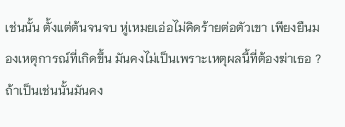เช่นนั้น ตั้งแต่ต้นจนจบ หู่เหมยเอ่อไม่คิดร้ายต่อตัวเขา เพียงยืนมองเหตุการณ์ที่เกิดขึ้น มันคงไม่เป็นเพราะเหตุผลนี้ที่ต้องฆ่าเธอ ? ถ้าเป็นเช่นนั้นมันคง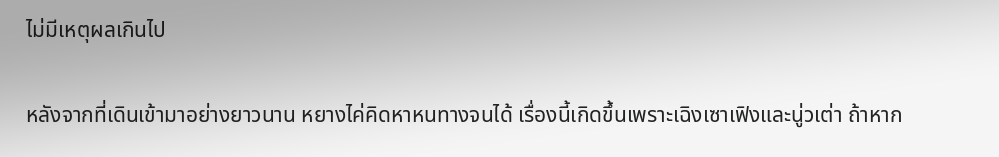ไม่มีเหตุผลเกินไป

หลังจากที่เดินเข้ามาอย่างยาวนาน หยางไค่คิดหาหนทางจนได้ เรื่องนี้เกิดขึ้นเพราะเฉิงเซาเฟิงและนู่วเต่า ถ้าหาก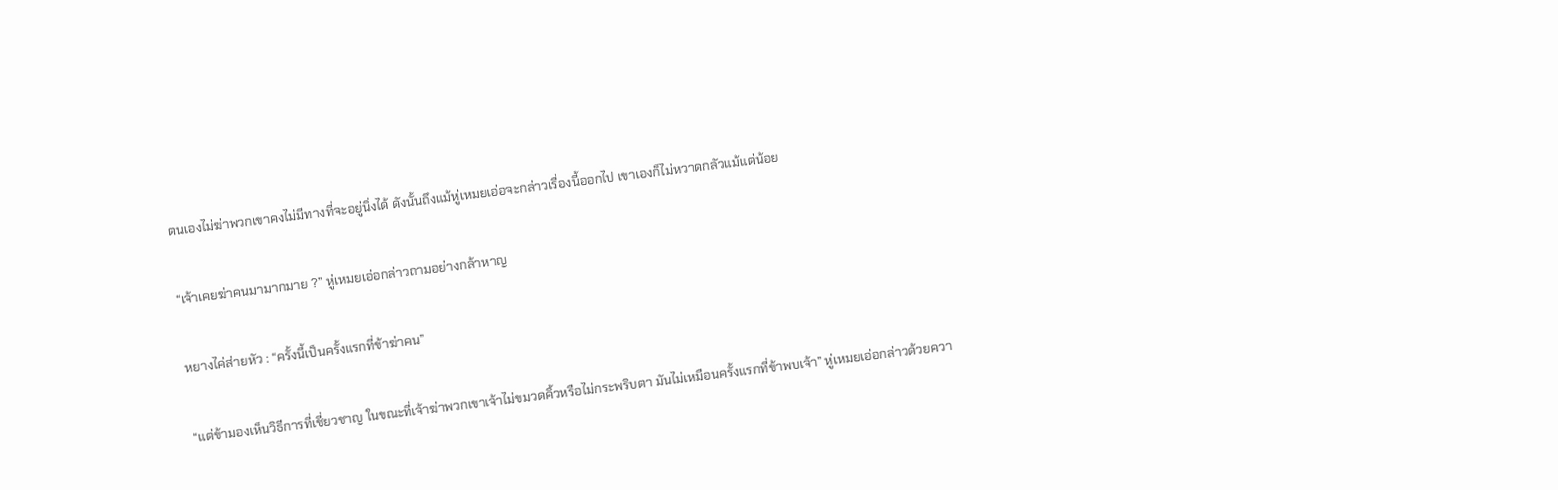ตนเองไม่ฆ่าพวกเขาคงไม่มีทางที่จะอยู่นิ่งได้ ดังนั้นถึงแม้หู่เหมยเอ่อจะกล่าวเรื่องนี้ออกไป เขาเองก็ไม่หวาดกลัวแม้แต่น้อย

“เจ้าเคยฆ่าคนมามากมาย ?” หู่เหมยเอ่อกล่าวถามอย่างกล้าหาญ

หยางไค่ส่ายหัว : “ครั้งนี้เป็นครั้งแรกที่ข้าฆ่าคน”

“แต่ข้ามองเห็นวิธีการที่เชี่ยวชาญ ในขณะที่เจ้าฆ่าพวกเขาเจ้าไม่ขมวดคิ้วหรือไม่กระพริบตา มันไม่เหมือนครั้งแรกที่ข้าพบเจ้า” หู่เหมยเอ่อกล่าวด้วยควา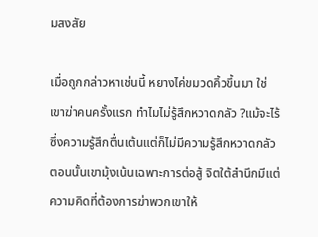มสงสัย

เมื่อถูกกล่าวหาเช่นนี้ หยางไค่ขมวดคิ้วขึ้นมา ใช่ เขาฆ่าคนครั้งแรก ทำไมไม่รู้สึกหวาดกลัว ?แม้จะไร้ซึ่งความรู้สึกตื่นเต้นแต่ก็ไม่มีความรู้สึกหวาดกลัว ตอนนั้นเขามุ้งเน้นเฉพาะการต่อสู้ จิตใต้สำนึกมีแต่ความคิดที่ต้องการฆ่าพวกเขาให้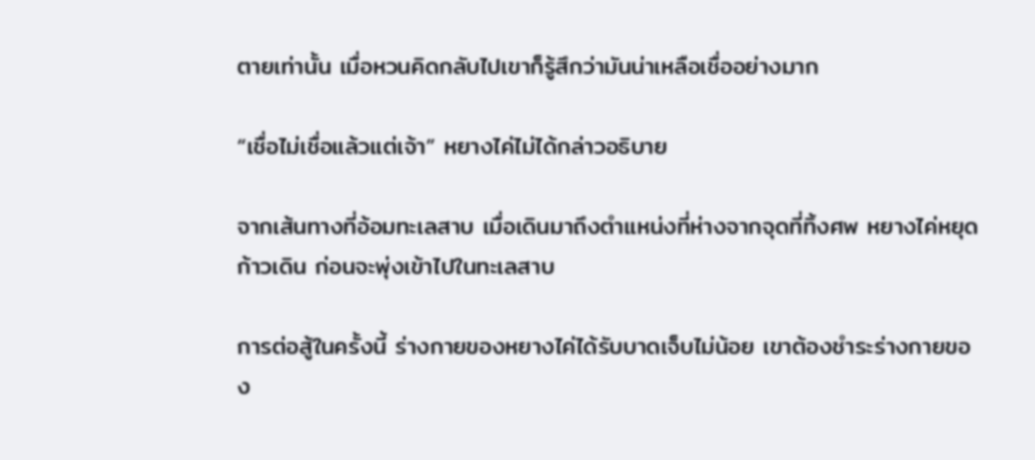ตายเท่านั้น เมื่อหวนคิดกลับไปเขาก็รู้สึกว่ามันน่าเหลือเชื่ออย่างมาก

“เชื่อไม่เชื่อแล้วแต่เจ้า” หยางไค่ไม่ได้กล่าวอธิบาย

จากเส้นทางที่อ้อมทะเลสาบ เมื่อเดินมาถึงตำแหน่งที่ห่างจากจุดที่ทิ้งศพ หยางไค่หยุดก้าวเดิน ก่อนจะพุ่งเข้าไปในทะเลสาบ

การต่อสู้ในครั้งนี้ ร่างกายของหยางไค่ได้รับบาดเจ็บไม่น้อย เขาต้องชำระร่างกายของ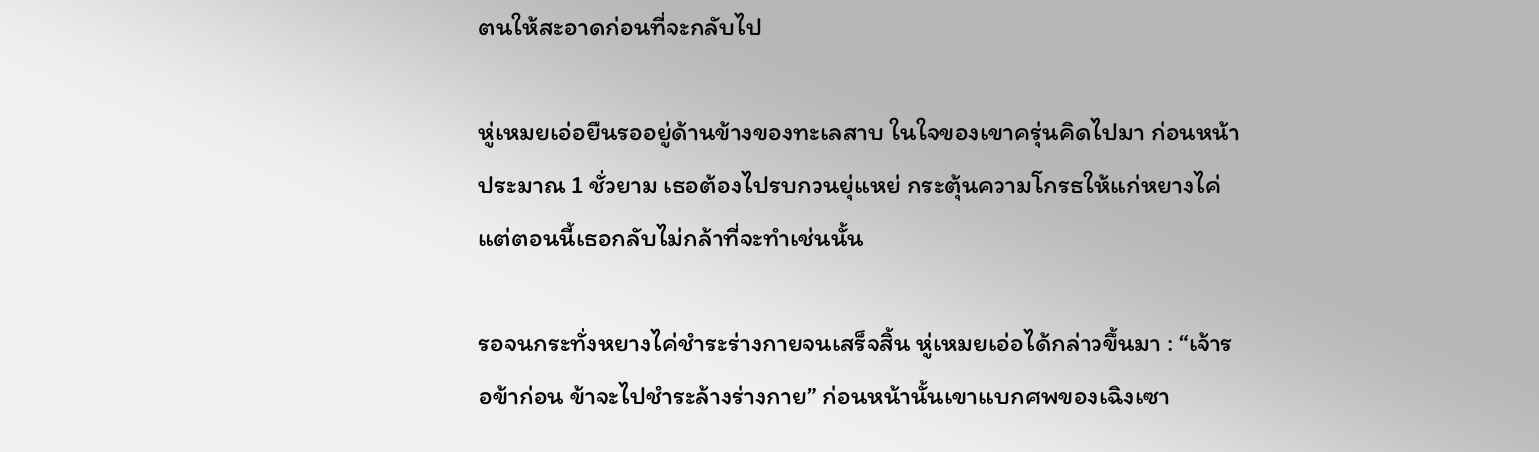ตนให้สะอาดก่อนที่จะกลับไป

หู่เหมยเอ่อยืนรออยู่ด้านข้างของทะเลสาบ ในใจของเขาครุ่นคิดไปมา ก่อนหน้าประมาณ 1 ชั่วยาม เธอต้องไปรบกวนยุ่แหย่ กระตุ้นความโกรธให้แก่หยางไค่ แต่ตอนนี้เธอกลับไม่กล้าที่จะทำเช่นนั้น

รอจนกระทั่งหยางไค่ชำระร่างกายจนเสร็จสิ้น หู่เหมยเอ่อได้กล่าวขึ้นมา : “เจ้ารอข้าก่อน ข้าจะไปชำระล้างร่างกาย” ก่อนหน้านั้นเขาแบกศพของเฉิงเซา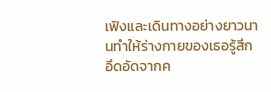เฟิงและเดินทางอย่างยาวนานทำให้ร่างกายของเธอรู้สึกอึดอัดจากค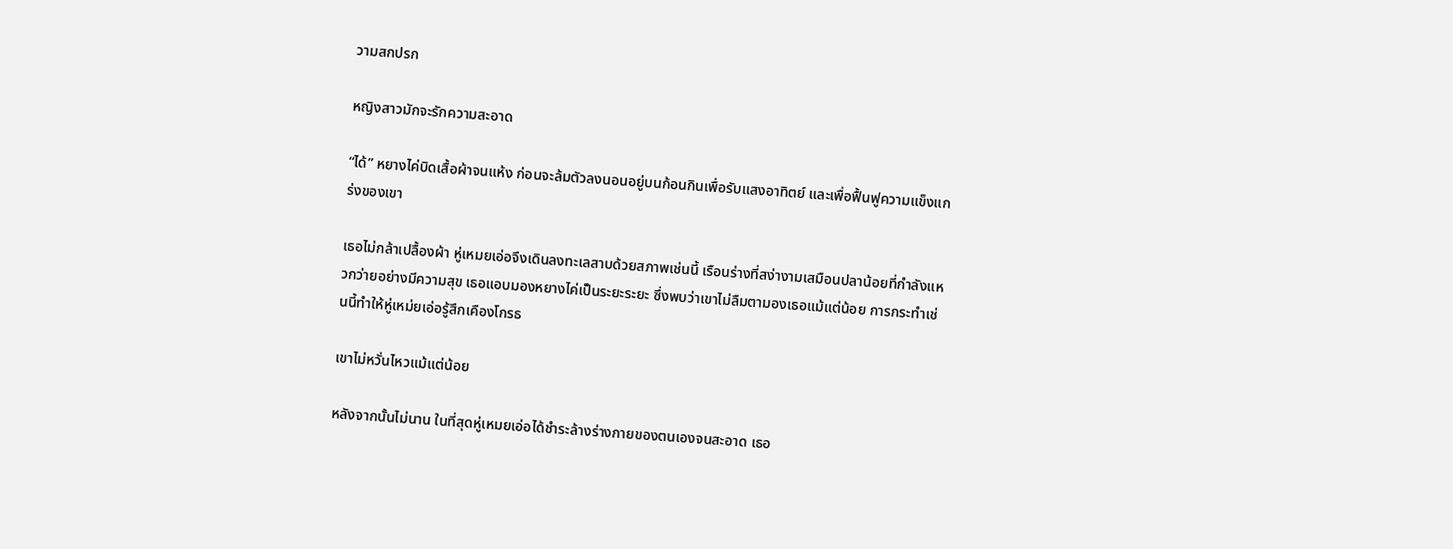วามสกปรก

หญิงสาวมักจะรักความสะอาด

“ได้” หยางไค่บิดเสื้อผ้าจนแห้ง ก่อนจะล้มตัวลงนอนอยู่บนก้อนกินเพื่อรับแสงอาทิตย์ และเพื่อฟื้นฟูความแข็งแกร่งของเขา

เธอไม่กล้าเปลื้องผ้า หู่เหมยเอ่อจึงเดินลงทะเลสาบด้วยสภาพเช่นนี้ เรือนร่างที่สง่างามเสมือนปลาน้อยที่กำลังแหวกว่ายอย่างมีความสุข เธอแอบมองหยางไค่เป็นระยะระยะ ซึ่งพบว่าเขาไม่ลืมตามองเธอแม้แต่น้อย การกระทำเช่นนี้ทำให้หู่เหม่ยเอ่อรู้สึกเคืองโกรธ

เขาไม่หวั่นไหวแม้แต่น้อย

หลังจากนั้นไม่นาน ในที่สุดหู่เหมยเอ่อได้ชำระล้างร่างกายของตนเองจนสะอาด เธอ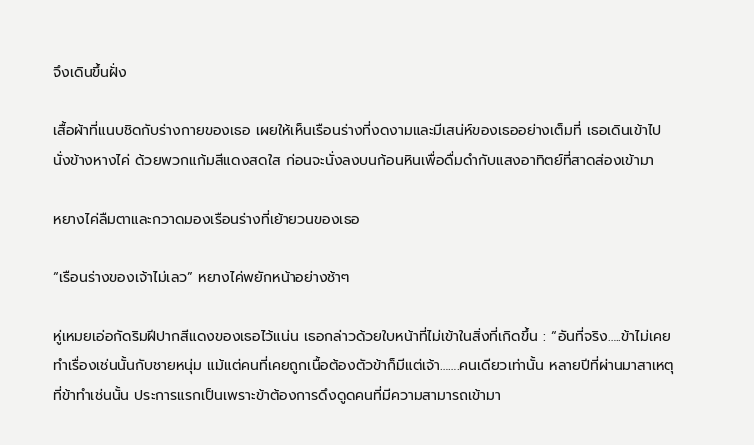จึงเดินขึ้นฝั่ง

เสื้อผ้าที่แนบชิดกับร่างกายของเธอ เผยให้เห็นเรือนร่างที่งดงามและมีเสน่ห์ของเธออย่างเต็มที่ เธอเดินเข้าไปนั่งข้างหางไค่ ด้วยพวกแก้มสีแดงสดใส ก่อนจะนั่งลงบนก้อนหินเพื่อดื่มดำกับแสงอาทิตย์ที่สาดส่องเข้ามา

หยางไค่ลืมตาและกวาดมองเรือนร่างที่เย้ายวนของเธอ

“เรือนร่างของเจ้าไม่เลว” หยางไค่พยักหน้าอย่างช้าๆ

หู่เหมยเอ่อกัดริมฝีปากสีแดงของเธอไว้แน่น เธอกล่าวด้วยใบหน้าที่ไม่เข้าในสิ่งที่เกิดขึ้น : “อันที่จริง…..ข้าไม่เคยทำเรื่องเช่นนั้นกับชายหนุ่ม แม้แต่คนที่เคยถูกเนื้อต้องตัวข้าก็มีแต่เจ้า…….คนเดียวเท่านั้น หลายปีที่ผ่านมาสาเหตุที่ข้าทำเช่นนั้น ประการแรกเป็นเพราะข้าต้องการดึงดูดคนที่มีความสามารถเข้ามา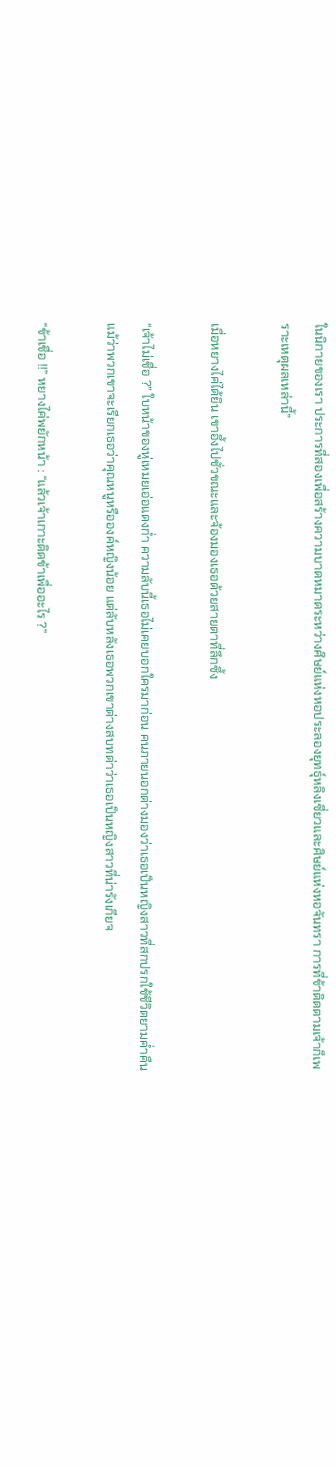ในนิกายของเรา ประการที่สองเพื่อสร้างความบาดหมาดระหว่างศิษย์แห่งหอประลองยุทธุ์หลิงเซี่ยวและศิษย์แห่งหอจันทรา การที่ข้าติดตามเจ้าก็เพราะเหตุผลเหล่านี้”

เมื่อหยางไค่ได้ยิน เขาอึ้งไปชั่วขณะและจ้องมองเธอด้วยสายตาที่ลึกซึ้ง

“เจ้าไม่เชื่อ ?” ใบหน้าของหู่เหมยเอ่อแดงก่ำ ความลับนี้เธอไม่เคยบอกใครมาก่อน คนภายนอกต่างมองว่าเธอเป็นหญิงสาวที่สกปรกใช้ชีวิตยามค่ำคืนแม้ว่าพวกเขาจะเรียกเธอว่าคุณหนูหรือองค์หญิงน้อย แต่ลับหลังเธอพวกเขาต่างสบทด่าว่าเธอเป็นหญิงสาวที่น่ารังเกียจ

“ข้าเชื่อ !!” หยางไค่พยักหน้า : “แล้วเจ้าเกาะติดข้าเพื่ออะไร ?”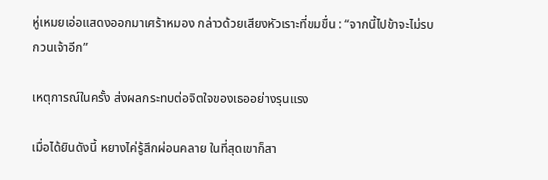หู่เหมยเอ่อแสดงออกมาเศร้าหมอง กล่าวด้วยเสียงหัวเราะที่ขมขื่น : “จากนี้ไปข้าจะไม่รบกวนเจ้าอีก”

เหตุการณ์ในครั้ง ส่งผลกระทบต่อจิตใจของเธออย่างรุนแรง

เมื่อได้ยินดังนี้ หยางไค่รู้สึกผ่อนคลาย ในที่สุดเขาก็สา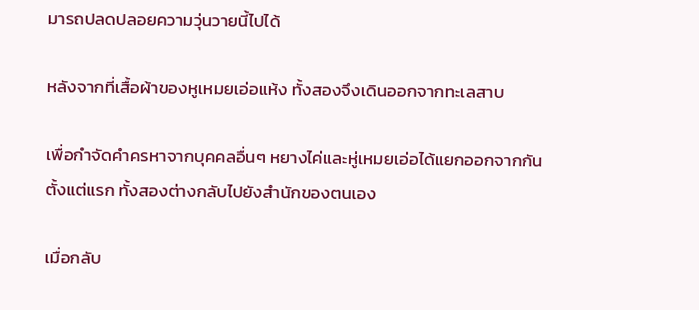มารถปลดปลอยความวุ่นวายนี้ไปได้

หลังจากที่เสื้อผ้าของหูเหมยเอ่อแห้ง ทั้งสองจึงเดินออกจากทะเลสาบ

เพื่อกำจัดคำครหาจากบุคคลอื่นๆ หยางไค่และหู่เหมยเอ่อได้แยกออกจากกันตั้งแต่แรก ทั้งสองต่างกลับไปยังสำนักของตนเอง

เมื่อกลับ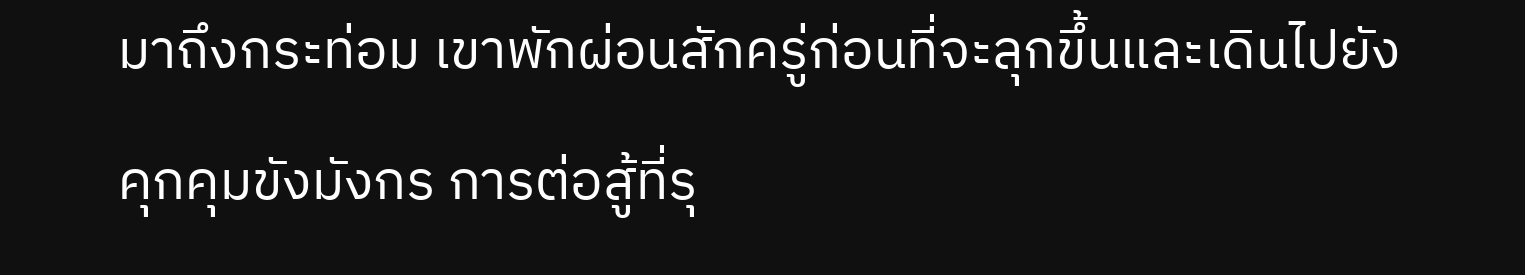มาถึงกระท่อม เขาพักผ่อนสักครู่ก่อนที่จะลุกขึ้นและเดินไปยังคุกคุมขังมังกร การต่อสู้ที่รุ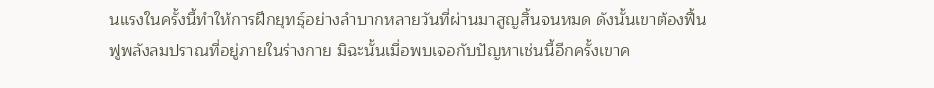นแรงในครั้งนี้ทำให้การฝึกยุทธุ์อย่างลำบากหลายวันที่ผ่านมาสูญสิ้นจนหมด ดังนั้นเขาต้องฟื้นฟูพลังลมปราณที่อยู่ภายในร่างกาย มิฉะนั้นเมื่อพบเจอกับปัญหาเช่นนี้อีกครั้งเขาค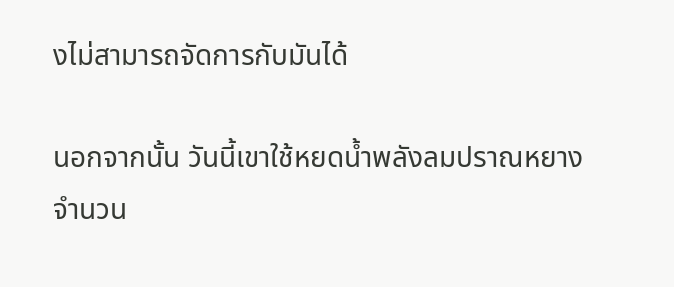งไม่สามารถจัดการกับมันได้

นอกจากนั้น วันนี้เขาใช้หยดน้ำพลังลมปราณหยางจำนวน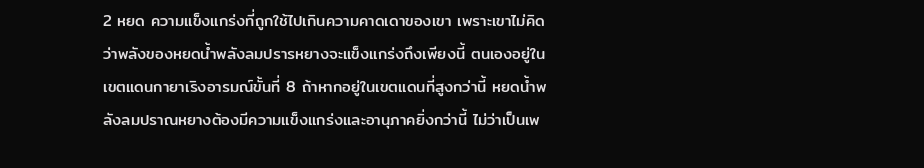2 หยด ความแข็งแกร่งที่ถูกใช้ไปเกินความคาดเดาของเขา เพราะเขาไม่คิดว่าพลังของหยดน้ำพลังลมปรารหยางจะแข็งแกร่งถึงเพียงนี้ ตนเองอยู่ในเขตแดนกายาเริงอารมณ์ขั้นที่ 8 ถ้าหากอยู่ในเขตแดนที่สูงกว่านี้ หยดน้ำพลังลมปราณหยางต้องมีความแข็งแกร่งและอานุภาคยิ่งกว่านี้ ไม่ว่าเป็นเพ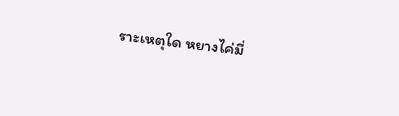ราะเหตุใด หยางไค่มี่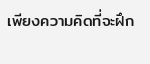เพียงความคิดที่จะฝึก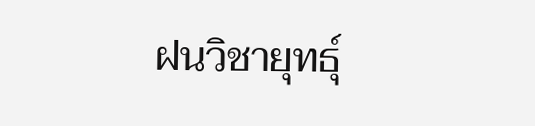ฝนวิชายุทธุ์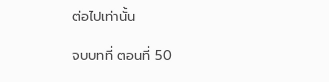ต่อไปเท่านั้น

จบบทที่ ตอนที่ 50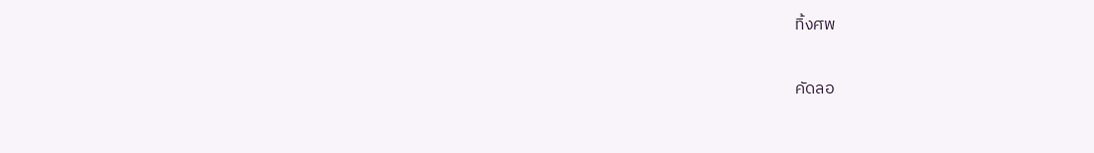ทิ้งศพ

คัดลอ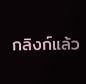กลิงก์แล้ว